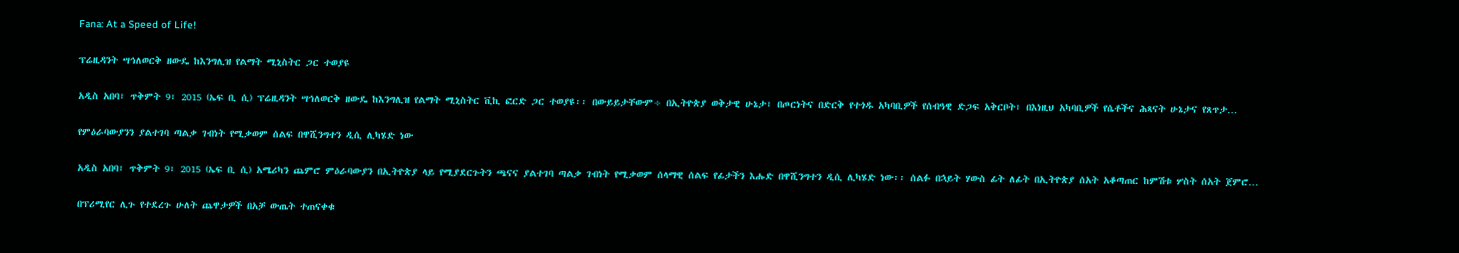Fana: At a Speed of Life!

ፕሬዚዳንት ሣኅለወርቅ ዘውዴ ከእንግሊዝ የልማት ሚኒስትር ጋር ተወያዩ

አዲስ አበባ፣ ጥቅምት 9፣ 2015 (ኤፍ ቢ ሲ) ፕሬዚዳንት ሣኅለወርቅ ዘውዴ ከእንግሊዝ የልማት ሚኒስትር ቪኪ ፎርድ ጋር ተወያዩ፡፡ በውይይታቸውም÷ በኢትዮጵያ ወቅታዊ ሁኔታ፣ በጦርነትና በድርቅ የተጎዱ አካባቢዎች የሰብዓዊ ድጋፍ አቅርቦት፣ በእነዚህ አካባቢዎች የሴቶችና ሕጻናት ሁኔታና የጸጥታ…

የምዕራባውያንን ያልተገባ ጣልቃ ገብነት የሚቃወም ሰልፍ በዋሺንግተን ዲሲ ሊካሄድ ነው

አዲስ አበባ፣ ጥቅምት 9፣ 2015 (ኤፍ ቢ ሲ) አሜሪካን ጨምሮ ምዕራባውያን በኢትዮጵያ ላይ የሚያደርጉትን ጫናና ያልተገባ ጣልቃ ገብነት የሚቃወም ሰላማዊ ሰልፍ የፊታችን እሑድ በዋሺንግተን ዲሲ ሊካሄድ ነው፡፡ ሰልፉ በኋይት ሃውስ ፊት ለፊት በኢትዮጵያ ሰአት አቆጣጠር ከምሽቱ ሦስት ሰአት ጀምሮ…

በፕሪሚየር ሊጉ የተደረጉ ሁለት ጨዋታዎች በአቻ ውጤት ተጠናቀቁ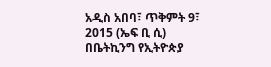አዲስ አበባ፣ ጥቅምት 9፣ 2015 (ኤፍ ቢ ሲ) በቤትኪንግ የኢትዮጵያ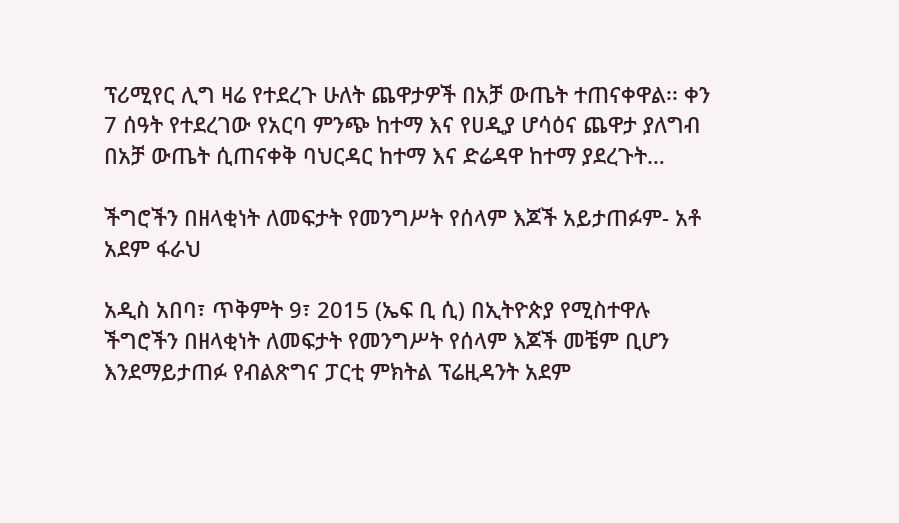ፕሪሚየር ሊግ ዛሬ የተደረጉ ሁለት ጨዋታዎች በአቻ ውጤት ተጠናቀዋል፡፡ ቀን 7 ሰዓት የተደረገው የአርባ ምንጭ ከተማ እና የሀዲያ ሆሳዕና ጨዋታ ያለግብ በአቻ ውጤት ሲጠናቀቅ ባህርዳር ከተማ እና ድሬዳዋ ከተማ ያደረጉት…

ችግሮችን በዘላቂነት ለመፍታት የመንግሥት የሰላም እጆች አይታጠፉም- አቶ አደም ፋራህ

አዲስ አበባ፣ ጥቅምት 9፣ 2015 (ኤፍ ቢ ሲ) በኢትዮጵያ የሚስተዋሉ ችግሮችን በዘላቂነት ለመፍታት የመንግሥት የሰላም እጆች መቼም ቢሆን እንደማይታጠፉ የብልጽግና ፓርቲ ምክትል ፕሬዚዳንት አደም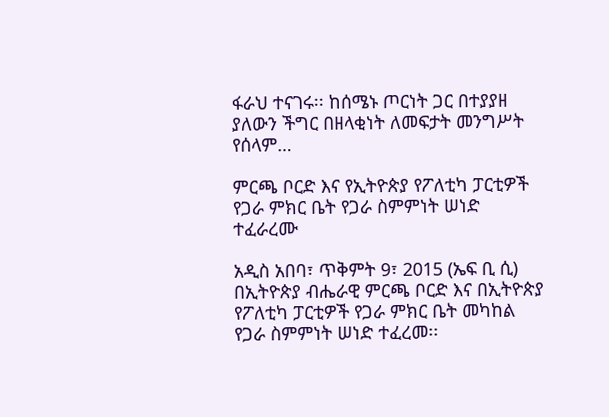ፋራህ ተናገሩ፡፡ ከሰሜኑ ጦርነት ጋር በተያያዘ ያለውን ችግር በዘላቂነት ለመፍታት መንግሥት የሰላም…

ምርጫ ቦርድ እና የኢትዮጵያ የፖለቲካ ፓርቲዎች የጋራ ምክር ቤት የጋራ ስምምነት ሠነድ ተፈራረሙ

አዲስ አበባ፣ ጥቅምት 9፣ 2015 (ኤፍ ቢ ሲ) በኢትዮጵያ ብሔራዊ ምርጫ ቦርድ እና በኢትዮጵያ የፖለቲካ ፓርቲዎች የጋራ ምክር ቤት መካከል የጋራ ስምምነት ሠነድ ተፈረመ፡፡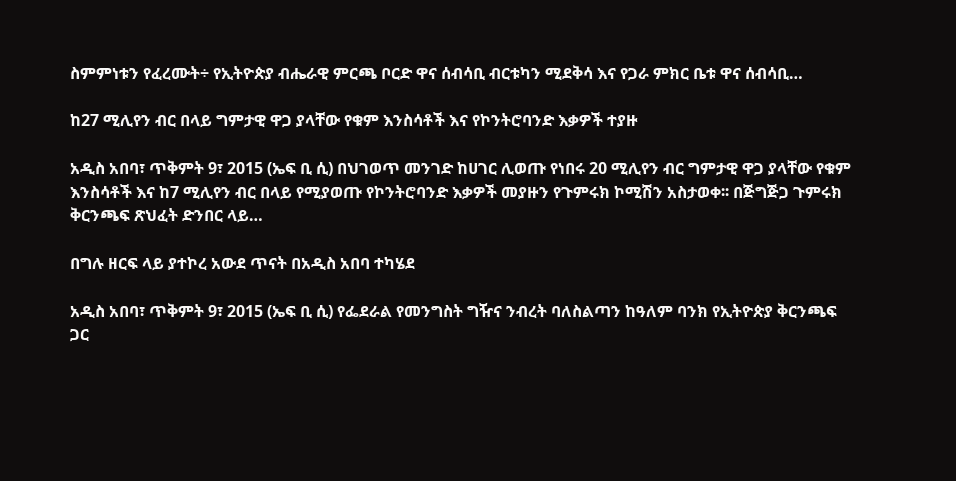ስምምነቱን የፈረሙት÷ የኢትዮጵያ ብሔራዊ ምርጫ ቦርድ ዋና ሰብሳቢ ብርቱካን ሚደቅሳ እና የጋራ ምክር ቤቱ ዋና ሰብሳቢ…

ከ27 ሚሊየን ብር በላይ ግምታዊ ዋጋ ያላቸው የቁም እንስሳቶች እና የኮንትሮባንድ እቃዎች ተያዙ

አዲስ አበባ፣ ጥቅምት 9፣ 2015 (ኤፍ ቢ ሲ) በህገወጥ መንገድ ከሀገር ሊወጡ የነበሩ 20 ሚሊየን ብር ግምታዊ ዋጋ ያላቸው የቁም እንስሳቶች እና ከ7 ሚሊየን ብር በላይ የሚያወጡ የኮንትሮባንድ እቃዎች መያዙን የጉምሩክ ኮሚሽን አስታወቀ፡፡ በጅግጅጋ ጉምሩክ ቅርንጫፍ ጽህፈት ድንበር ላይ…

በግሉ ዘርፍ ላይ ያተኮረ አውደ ጥናት በአዲስ አበባ ተካሄደ

አዲስ አበባ፣ ጥቅምት 9፣ 2015 (ኤፍ ቢ ሲ) የፌደራል የመንግስት ግዥና ንብረት ባለስልጣን ከዓለም ባንክ የኢትዮጵያ ቅርንጫፍ ጋር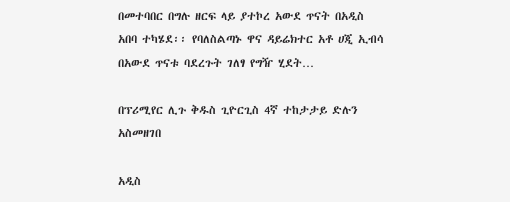በመተባበር በግሉ ዘርፍ ላይ ያተኮረ አውደ ጥናት በአዲስ አበባ ተካሄደ፡፡ የባለስልጣኑ ዋና ዳይሬክተር አቶ ሀጂ ኢብሳ በአውደ ጥናቱ ባደረጉት ገለፃ የግዥ ሂደት…

በፕሪሚየር ሊጉ ቅዱስ ጊዮርጊስ 4ኛ ተከታታይ ድሉን አስመዘገበ

አዲስ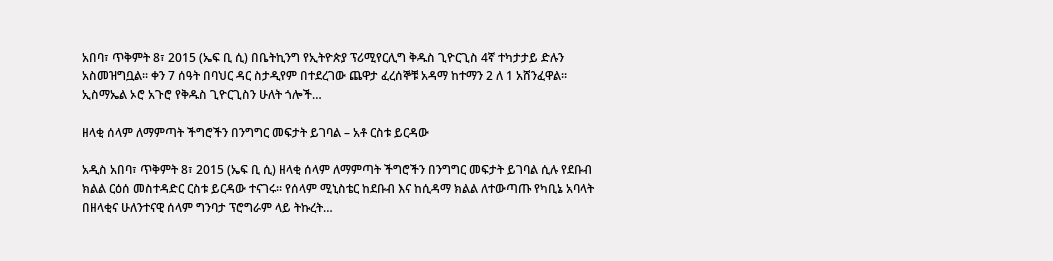አበባ፣ ጥቅምት 8፣ 2015 (ኤፍ ቢ ሲ) በቤትኪንግ የኢትዮጵያ ፕሪሚየርሊግ ቅዱስ ጊዮርጊስ 4ኛ ተካታታይ ድሉን አስመዝግቧል፡፡ ቀን 7 ሰዓት በባህር ዳር ስታዲየም በተደረገው ጨዋታ ፈረሰኞቹ አዳማ ከተማን 2 ለ 1 አሸንፈዋል፡፡ ኢስማኤል ኦሮ አጉሮ የቅዱስ ጊዮርጊስን ሁለት ጎሎች…

ዘላቂ ሰላም ለማምጣት ችግሮችን በንግግር መፍታት ይገባል – አቶ ርስቱ ይርዳው

አዲስ አበባ፣ ጥቅምት 8፣ 2015 (ኤፍ ቢ ሲ) ዘላቂ ሰላም ለማምጣት ችግሮችን በንግግር መፍታት ይገባል ሲሉ የደቡብ ክልል ርዕሰ መስተዳድር ርስቱ ይርዳው ተናገሩ፡፡ የሰላም ሚኒስቴር ከደቡብ እና ከሲዳማ ክልል ለተውጣጡ የካቢኔ አባላት በዘላቂና ሁለንተናዊ ሰላም ግንባታ ፕሮግራም ላይ ትኩረት…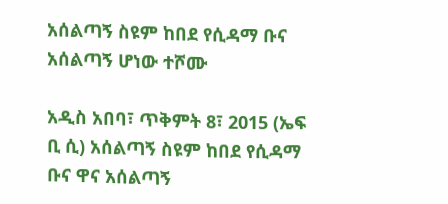አሰልጣኝ ስዩም ከበደ የሲዳማ ቡና አሰልጣኝ ሆነው ተሾሙ

አዲስ አበባ፣ ጥቅምት 8፣ 2015 (ኤፍ ቢ ሲ) አሰልጣኝ ስዩም ከበደ የሲዳማ ቡና ዋና አሰልጣኝ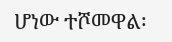ሆነው ተሾመዋል፡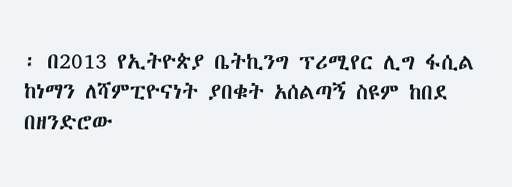፡ በ2013 የኢትዮጵያ ቤትኪንግ ፕሪሚየር ሊግ ፋሲል ከነማን ለሻምፒዮናነት ያበቁት አሰልጣኝ ስዩም ከበደ በዘንድሮው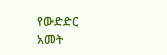የውድድር አመት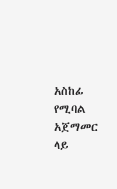አስከፊ የሚባል አጀማመር ላይ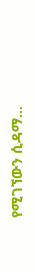የሚገኘውን ሲዳማ…